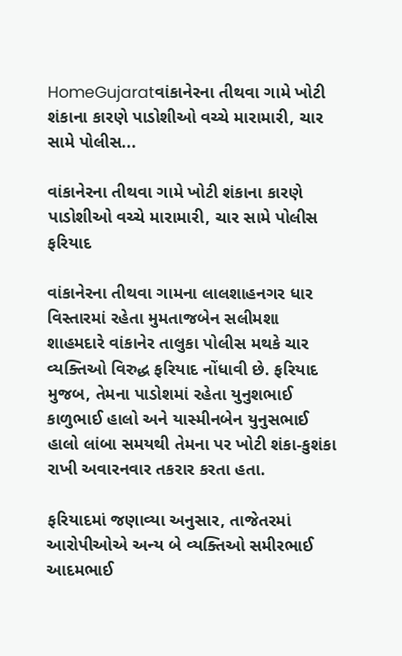HomeGujaratવાંકાનેરના તીથવા ગામે ખોટી શંકાના કારણે પાડોશીઓ વચ્ચે મારામારી, ચાર સામે પોલીસ...

વાંકાનેરના તીથવા ગામે ખોટી શંકાના કારણે પાડોશીઓ વચ્ચે મારામારી, ચાર સામે પોલીસ ફરિયાદ

વાંકાનેરના તીથવા ગામના લાલશાહનગર ધાર વિસ્તારમાં રહેતા મુમતાજબેન સલીમશા શાહમદારે વાંકાનેર તાલુકા પોલીસ મથકે ચાર વ્યક્તિઓ વિરુદ્ધ ફરિયાદ નોંધાવી છે. ફરિયાદ મુજબ, તેમના પાડોશમાં રહેતા યુનુશભાઈ કાળુભાઈ હાલો અને યાસ્મીનબેન યુનુસભાઈ હાલો લાંબા સમયથી તેમના પર ખોટી શંકા-કુશંકા રાખી અવારનવાર તકરાર કરતા હતા.

ફરિયાદમાં જણાવ્યા અનુસાર, તાજેતરમાં આરોપીઓએ અન્ય બે વ્યક્તિઓ સમીરભાઈ આદમભાઈ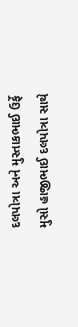દલપોત્રા અને મુસ્તાકભાઈ ઉર્ફે મુસો હાજીભાઈ દલપોત્રા સાથે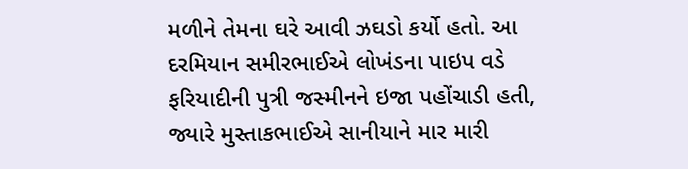મળીને તેમના ઘરે આવી ઝઘડો કર્યો હતો. આ દરમિયાન સમીરભાઈએ લોખંડના પાઇપ વડે ફરિયાદીની પુત્રી જસ્મીનને ઇજા પહોંચાડી હતી, જ્યારે મુસ્તાકભાઈએ સાનીયાને માર મારી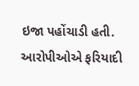ઇજા પહોંચાડી હતી. આરોપીઓએ ફરિયાદી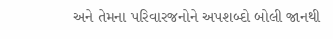અને તેમના પરિવારજનોને અપશબ્દો બોલી જાનથી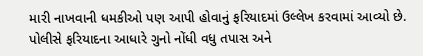મારી નાખવાની ધમકીઓ પણ આપી હોવાનું ફરિયાદમાં ઉલ્લેખ કરવામાં આવ્યો છે. પોલીસે ફરિયાદના આધારે ગુનો નોંધી વધુ તપાસ અને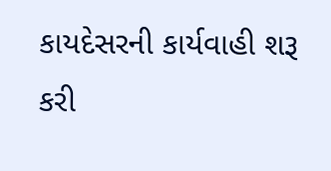કાયદેસરની કાર્યવાહી શરૂ કરી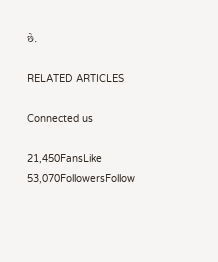છે.

RELATED ARTICLES

Connected us

21,450FansLike
53,070FollowersFollow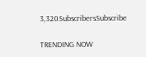3,320SubscribersSubscribe

TRENDING NOW